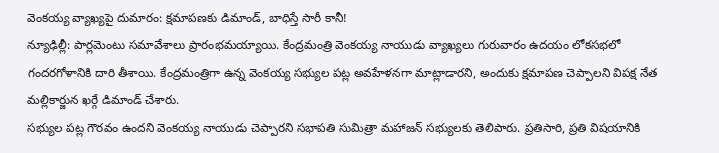వెంకయ్య వ్యాఖ్యపై దుమారం: క్షమాపణకు డిమాండ్, బాధిస్తే సారీ కానీ!
న్యూఢిల్లీ: పార్లమెంటు సమావేశాలు ప్రారంభమయ్యాయి. కేంద్రమంత్రి వెంకయ్య నాయుడు వ్యాఖ్యలు గురువారం ఉదయం లోకసభలో గందరగోళానికి దారి తీశాయి. కేంద్రమంత్రిగా ఉన్న వెంకయ్య సభ్యుల పట్ల అవహేళనగా మాట్లాడారని, అందుకు క్షమాపణ చెప్పాలని విపక్ష నేత మల్లికార్జున ఖర్గే డిమాండ్ చేశారు.
సభ్యుల పట్ల గౌరవం ఉందని వెంకయ్య నాయుడు చెప్పారని సభాపతి సుమిత్రా మహాజన్ సభ్యులకు తెలిపారు. ప్రతిసారి, ప్రతి విషయానికి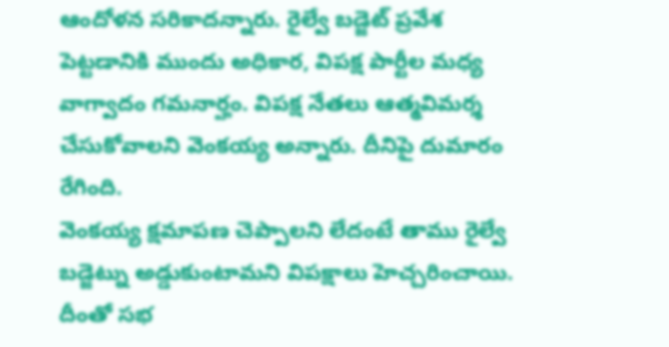ఆందోళన సరికాదన్నారు. రైల్వే బడ్జెట్ ప్రవేశ పెట్టడానికి ముందు అధికార, విపక్ష పార్టీల మధ్య వాగ్వాదం గమనార్హం. విపక్ష నేతలు ఆత్మవిమర్శ చేసుకోవాలని వెంకయ్య అన్నారు. దీనిపై దుమారం రేగింది.
వెంకయ్య క్షమాపణ చెప్పాలని లేదంటే తాము రైల్వే బడ్జెట్ను అడ్డుకుంటామని విపక్షాలు హెచ్చరించాయి. దీంతో సభ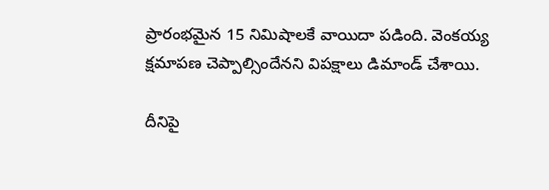ప్రారంభమైన 15 నిమిషాలకే వాయిదా పడింది. వెంకయ్య క్షమాపణ చెప్పాల్సిందేనని విపక్షాలు డిమాండ్ చేశాయి.

దీనిపై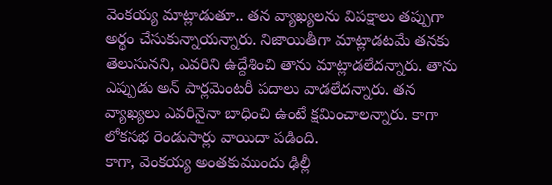వెంకయ్య మాట్లాడుతూ.. తన వ్యాఖ్యలను విపక్షాలు తప్పుగా అర్థం చేసుకున్నాయన్నారు. నిజాయితీగా మాట్లాడటమే తనకు తెలుసునని, ఎవరిని ఉద్దేశించి తాను మాట్లాడలేదన్నారు. తాను ఎప్పుడు అన్ పార్లమెంటరీ పదాలు వాడలేదన్నారు. తన వ్యాఖ్యలు ఎవరినైనా బాధించి ఉంటే క్షమించాలన్నారు. కాగా లోకసభ రెండుసార్లు వాయిదా పడింది.
కాగా, వెంకయ్య అంతకుముందు ఢిల్లీ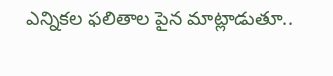ఎన్నికల ఫలితాల పైన మాట్లాడుతూ..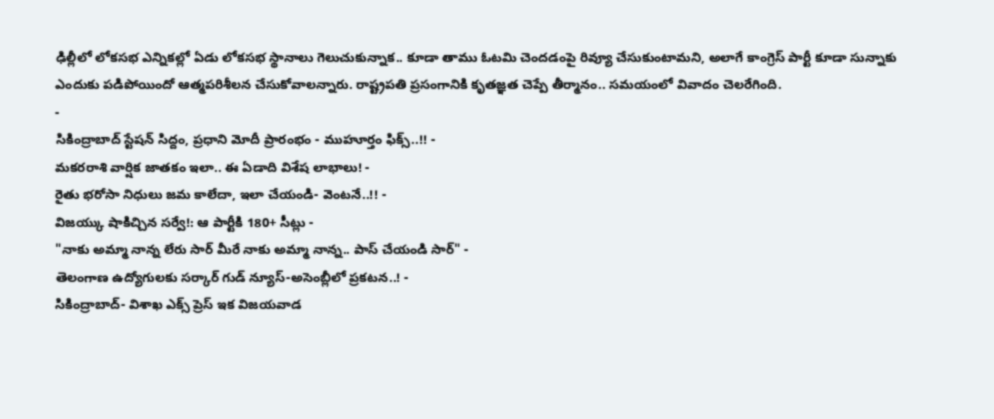ఢిల్లీలో లోకసభ ఎన్నికల్లో ఏడు లోకసభ స్థానాలు గెలుచుకున్నాక.. కూడా తాము ఓటమి చెందడంపై రివ్యూ చేసుకుంటామని, అలాగే కాంగ్రెస్ పార్టీ కూడా సున్నాకు ఎందుకు పడిపోయిందో ఆత్మపరిశీలన చేసుకోవాలన్నారు. రాష్ట్రపతి ప్రసంగానికి కృతజ్ఞత చెప్పే తీర్మానం.. సమయంలో వివాదం చెలరేగింది.
-
సికింద్రాబాద్ స్టేషన్ సిద్దం, ప్రధాని మోదీ ప్రారంభం - ముహూర్తం ఫిక్స్..!! -
మకరరాశి వార్షిక జాతకం ఇలా.. ఈ ఏడాది విశేష లాభాలు! -
రైతు భరోసా నిధులు జమ కాలేదా, ఇలా చేయండి- వెంటనే..!! -
విజయ్కు షాకిచ్చిన సర్వే!: ఆ పార్టీకి 180+ సీట్లు -
"నాకు అమ్మా నాన్న లేరు సార్ మీరే నాకు అమ్మా నాన్న.. పాస్ చేయండి సార్" -
తెలంగాణ ఉద్యోగులకు సర్కార్ గుడ్ న్యూస్-అసెంబ్లీలో ప్రకటన..! -
సికింద్రాబాద్- విశాఖ ఎక్స్ ప్రెస్ ఇక విజయవాడ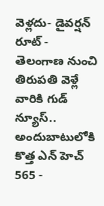వెళ్లదు- డైవర్షన్ రూట్ -
తెలంగాణ నుంచి తిరుపతి వెళ్లే వారికి గుడ్ న్యూస్.. అందుబాటులోకి కొత్త ఎన్ హెచ్ 565 -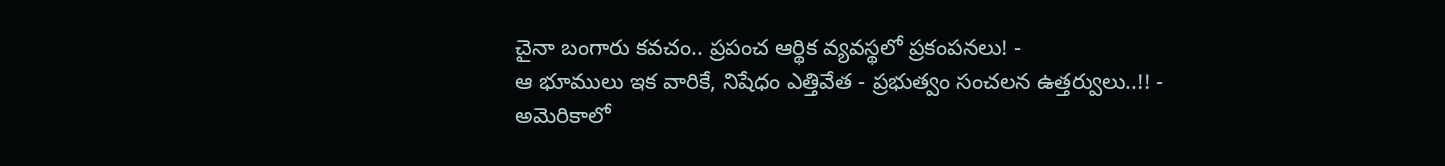చైనా బంగారు కవచం.. ప్రపంచ ఆర్థిక వ్యవస్థలో ప్రకంపనలు! -
ఆ భూములు ఇక వారికే, నిషేధం ఎత్తివేత - ప్రభుత్వం సంచలన ఉత్తర్వులు..!! -
అమెరికాలో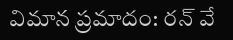విమాన ప్రమాదం: రన్ వే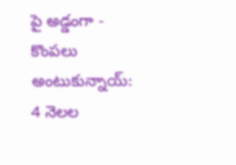పై అడ్డంగా -
కొంపలు అంటుకున్నాయ్: 4 నెలల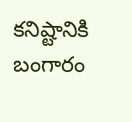కనిష్టానికి బంగారం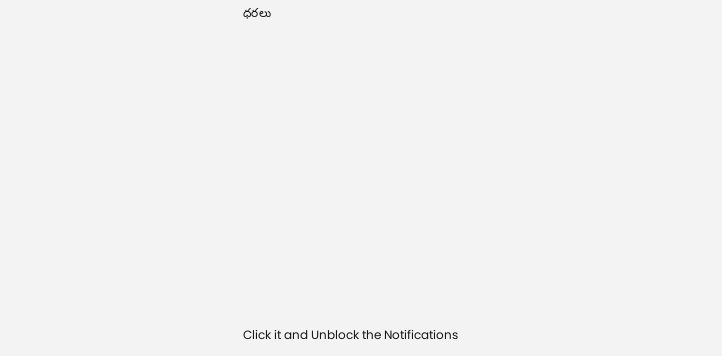ధరలు












Click it and Unblock the Notifications